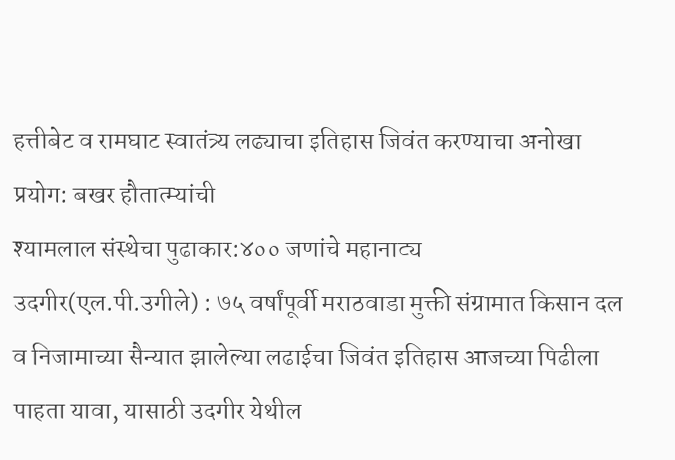हत्तीबेट व रामघाट स्वातंत्र्य लढ्याचा इतिहास जिवंत करण्याचा अनोखा प्रयोग: बखर हौतात्म्यांची
श्यामलाल संस्थेचा पुढाकार:४०० जणांचे महानाट्य
उदगीर(एल.पी.उगीले) : ७५ वर्षांपूर्वी मराठवाडा मुक्ती संग्रामात किसान दल व निजामाच्या सैन्यात झालेल्या लढाईचा जिवंत इतिहास आजच्या पिढीला पाहता यावा, यासाठी उदगीर येथील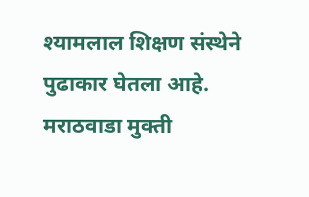श्यामलाल शिक्षण संस्थेने पुढाकार घेतला आहे. मराठवाडा मुक्ती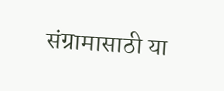संग्रामासाठी या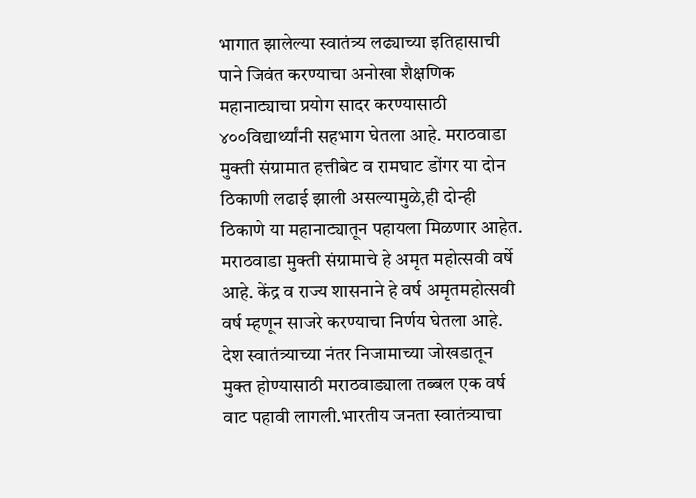भागात झालेल्या स्वातंत्र्य लढ्याच्या इतिहासाची पाने जिवंत करण्याचा अनोखा शैक्षणिक महानाट्याचा प्रयोग सादर करण्यासाठी ४००विद्यार्थ्यांनी सहभाग घेतला आहे. मराठवाडा मुक्ती संग्रामात हत्तीबेट व रामघाट डोंगर या दोन ठिकाणी लढाई झाली असल्यामुळे,ही दोन्ही ठिकाणे या महानाट्यातून पहायला मिळणार आहेत.
मराठवाडा मुक्ती संग्रामाचे हे अमृत महोत्सवी वर्षे आहे. केंद्र व राज्य शासनाने हे वर्ष अमृतमहोत्सवी वर्ष म्हणून साजरे करण्याचा निर्णय घेतला आहे. देश स्वातंत्र्याच्या नंतर निजामाच्या जोखडातून मुक्त होण्यासाठी मराठवाड्याला तब्बल एक वर्ष वाट पहावी लागली.भारतीय जनता स्वातंत्र्याचा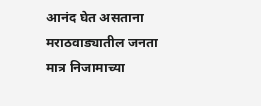आनंद घेत असताना मराठवाड्यातील जनता मात्र निजामाच्या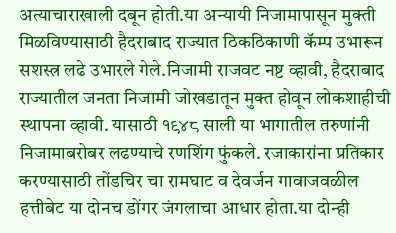अत्याचाराखाली दबून होती.या अन्यायी निजामापासून मुक्ती मिळविण्यासाठी हैदराबाद राज्यात ठिकठिकाणी कॅम्प उभारून सशस्त्र लढे उभारले गेले.निजामी राजवट नष्ट व्हावी, हैदराबाद राज्यातील जनता निजामी जोखडातून मुक्त होवून लोकशाहीची स्थापना व्हावी. यासाठी १९४८ साली या भागातील तरुणांनी निजामाबरोबर लढण्याचे रणशिंग फुंकले. रजाकारांना प्रतिकार करण्यासाठी तोंडचिर चा रामघाट व देवर्जन गावाजवळील हत्तीबेट या दोनच डोंगर जंगलाचा आधार होता.या दोन्ही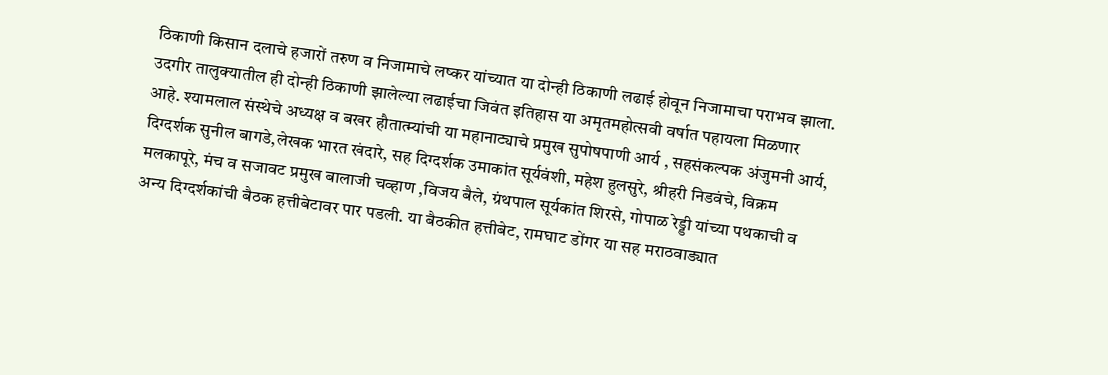ठिकाणी किसान दलाचे हजारों तरुण व निजामाचे लष्कर यांच्यात या दोन्ही ठिकाणी लढाई होवून निजामाचा पराभव झाला. उदगीर तालुक्यातील ही दोन्ही ठिकाणी झालेल्या लढाईचा जिवंत इतिहास या अमृतमहोत्सवी वर्षात पहायला मिळणार आहे. श्यामलाल संस्थेचे अध्यक्ष व बखर हौतात्म्यांची या महानाट्याचे प्रमुख सुपोषपाणी आर्य , सहसंकल्पक अंजुमनी आर्य, दिग्दर्शक सुनील बागडे,लेखक भारत खंदारे, सह दिग्दर्शक उमाकांत सूर्यवंशी, महेश हुलसुरे, श्रीहरी निडवंचे, विक्रम मलकापूरे, मंच व सजावट प्रमुख बालाजी चव्हाण ,विजय बैले, ग्रंथपाल सूर्यकांत शिरसे, गोपाळ रेड्डी यांच्या पथकाची व अन्य दिग्दर्शकांची बैठक हत्तीबेटावर पार पडली. या बैठकीत हत्तीबेट, रामघाट डोंगर या सह मराठवाड्यात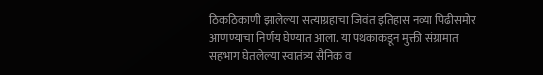ठिकठिकाणी झालेल्या सत्याग्रहाचा जिवंत इतिहास नव्या पिढीसमोर आणण्याचा निर्णय घेण्यात आला. या पथकाकडून मुक्ती संग्रामात सहभाग घेतलेल्या स्वातंत्र्य सैनिक व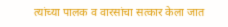त्यांच्या पालक व वारसांचा सत्कार केला जात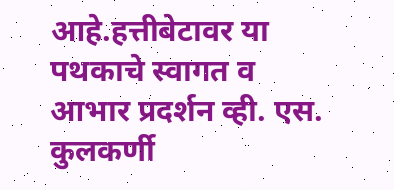आहे.हत्तीबेटावर या पथकाचे स्वागत व आभार प्रदर्शन व्ही. एस. कुलकर्णी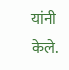यांनी केले.